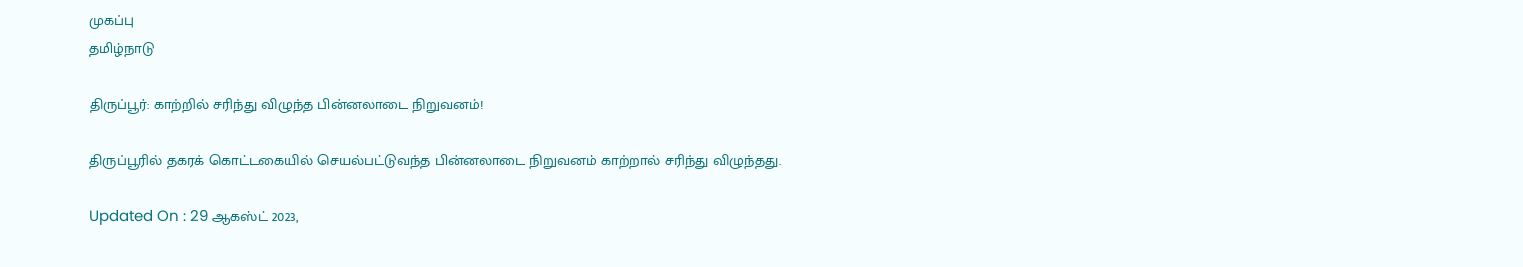முகப்பு
தமிழ்நாடு

திருப்பூர்: காற்றில் சரிந்து விழுந்த பின்னலாடை நிறுவனம்!

திருப்பூரில் தகரக் கொட்டகையில் செயல்பட்டுவந்த பின்னலாடை நிறுவனம் காற்றால் சரிந்து விழுந்தது.

Updated On : 29 ஆகஸ்ட் 2023,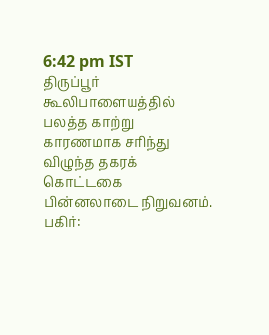6:42 pm IST
திருப்பூர் கூலிபாளையத்தில் பலத்த காற்று காரணமாக சரிந்து விழுந்த தகரக் கொட்டகை பின்னலாடை நிறுவனம்.
பகிர்: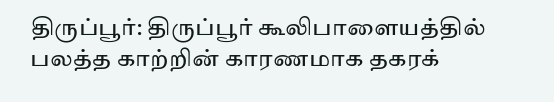திருப்பூர்: திருப்பூர் கூலிபாளையத்தில் பலத்த காற்றின் காரணமாக தகரக்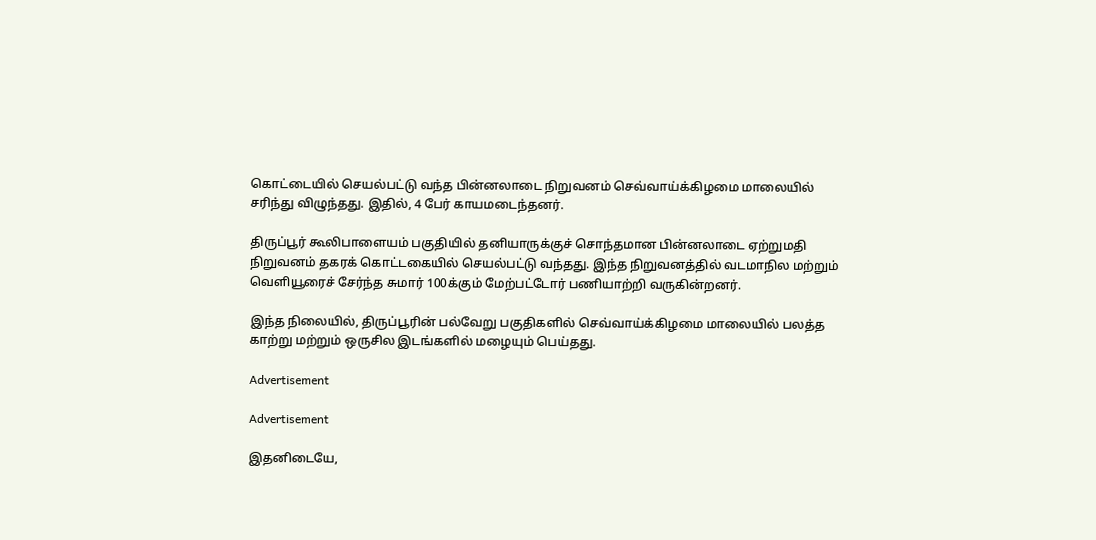கொட்டையில் செயல்பட்டு வந்த பின்னலாடை நிறுவனம் செவ்வாய்க்கிழமை மாலையில் சரிந்து விழுந்தது. இதில், 4 பேர் காயமடைந்தனர்.

திருப்பூர் கூலிபாளையம் பகுதியில் தனியாருக்குச் சொந்தமான பின்னலாடை ஏற்றுமதி நிறுவனம் தகரக் கொட்டகையில் செயல்பட்டு வந்தது. இந்த நிறுவனத்தில் வடமாநில மற்றும் வெளியூரைச் சேர்ந்த சுமார் 100க்கும் மேற்பட்டோர் பணியாற்றி வருகின்றனர்.

இந்த நிலையில், திருப்பூரின் பல்வேறு பகுதிகளில் செவ்வாய்க்கிழமை மாலையில் பலத்த காற்று மற்றும் ஒருசில இடங்களில் மழையும் பெய்தது.

Advertisement

Advertisement

இதனிடையே,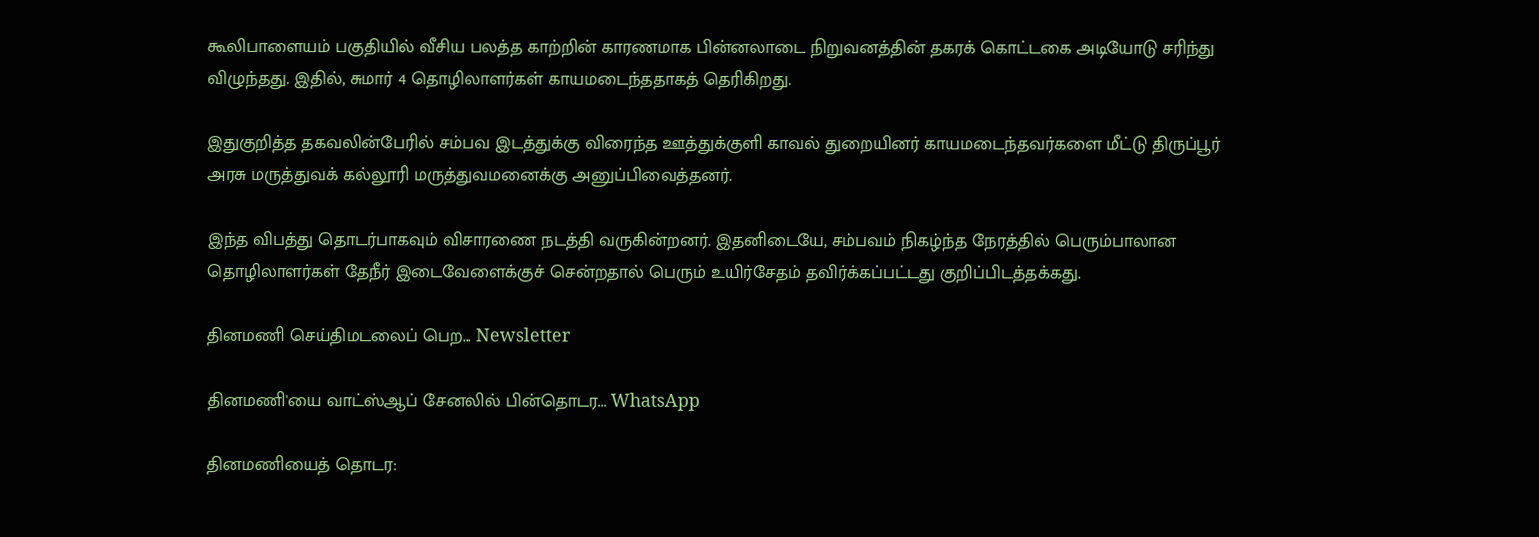கூலிபாளையம் பகுதியில் வீசிய பலத்த காற்றின் காரணமாக பின்னலாடை நிறுவனத்தின் தகரக் கொட்டகை அடியோடு சரிந்து விழுந்தது. இதில், சுமார் 4 தொழிலாளர்கள் காயமடைந்ததாகத் தெரிகிறது.

இதுகுறித்த தகவலின்பேரில் சம்பவ இடத்துக்கு விரைந்த ஊத்துக்குளி காவல் துறையினர் காயமடைந்தவர்களை மீட்டு திருப்பூர் அரசு மருத்துவக் கல்லூரி மருத்துவமனைக்கு அனுப்பிவைத்தனர்.

இந்த விபத்து தொடர்பாகவும் விசாரணை நடத்தி வருகின்றனர். இதனிடையே, சம்பவம் நிகழ்ந்த நேரத்தில் பெரும்பாலான தொழிலாளர்கள் தேநீர் இடைவேளைக்குச் சென்றதால் பெரும் உயிர்சேதம் தவிர்க்கப்பட்டது குறிப்பிடத்தக்கது.

தினமணி செய்திமடலைப் பெற... Newsletter

தினமணி'யை வாட்ஸ்ஆப் சேனலில் பின்தொடர... WhatsApp

தினமணியைத் தொடர: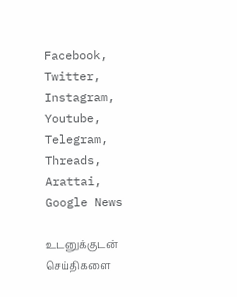Facebook, Twitter, Instagram, Youtube, Telegram, Threads, Arattai, Google News

உடனுக்குடன் செய்திகளை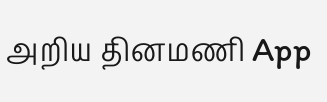அறிய தினமணி App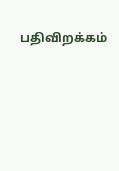பதிவிறக்கம்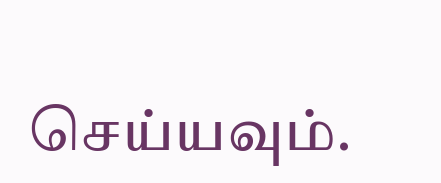செய்யவும்.